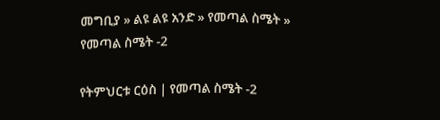መግቢያ » ልዩ ልዩ አንድ » የመጣል ስሜት » የመጣል ስሜት -2

የትምህርቱ ርዕስ | የመጣል ስሜት -2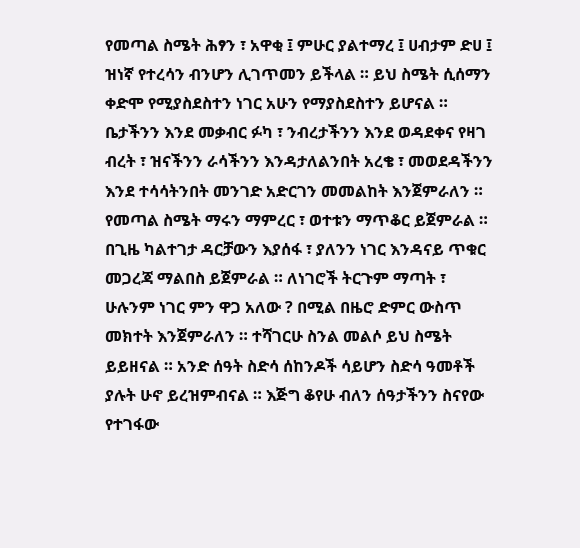የመጣል ስሜት ሕፃን ፣ አዋቂ ፤ ምሁር ያልተማረ ፤ ሀብታም ድሀ ፤ ዝነኛ የተረሳን ብንሆን ሊገጥመን ይችላል ። ይህ ስሜት ሲሰማን ቀድሞ የሚያስደስተን ነገር አሁን የማያስደስተን ይሆናል ። ቤታችንን እንደ መቃብር ፉካ ፣ ንብረታችንን እንደ ወዳደቀና የዛገ ብረት ፣ ዝናችንን ራሳችንን እንዳታለልንበት አረቄ ፣ መወደዳችንን እንደ ተሳሳትንበት መንገድ አድርገን መመልከት እንጀምራለን ። የመጣል ስሜት ማሩን ማምረር ፣ ወተቱን ማጥቆር ይጀምራል ። በጊዜ ካልተገታ ዳርቻውን እያሰፋ ፣ ያለንን ነገር እንዳናይ ጥቁር መጋረጃ ማልበስ ይጀምራል ። ለነገሮች ትርጉም ማጣት ፣ ሁሉንም ነገር ምን ዋጋ አለው ? በሚል በዜሮ ድምር ውስጥ መክተት እንጀምራለን ። ተሻገርሁ ስንል መልሶ ይህ ስሜት ይይዘናል ። አንድ ሰዓት ስድሳ ሰከንዶች ሳይሆን ስድሳ ዓመቶች ያሉት ሁኖ ይረዝምብናል ። እጅግ ቆየሁ ብለን ሰዓታችንን ስናየው የተገፋው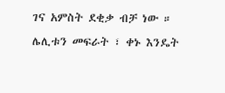ገና አምስት ደቂቃ ብቻ ነው ። ሌሊቱን መፍራት ፣ ቀኑ እንዴት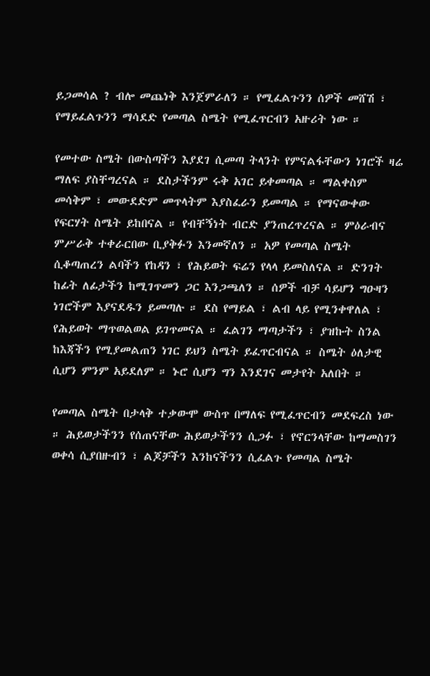ይጋመሳል ? ብሎ መጨነቅ እንጀምራለን ። የሚፈልጉንን ሰዎች መሸሽ ፣ የማይፈልጉንን ማሳደድ የመጣል ስሜት የሚፈጥርብን አዙሪት ነው ።

የመተው ስሜት በውስጣችን እያደገ ሲመጣ ትላንት የምናልፋቸውን ነገሮች ዛሬ ማለፍ ያስቸግረናል ። ደስታችንም ሩቅ አገር ይቀመጣል ። ማልቀስም መሳቅም ፣ መውደድም መጥላትም እያስፈራን ይመጣል ። የማናውቀው የፍርሃት ስሜት ይከበናል ። የብቸኝነት ብርድ ያንጠረጥረናል ። ምዕራብና ምሥራቅ ተቀራርበው ቢያቅፉን እንመኛለን ። አዎ የመጣል ስሜት ሲቆጣጠረን ልባችን የከዳን ፣ የሕይወት ፍሬን የላላ ይመስለናል ። ድንገት ከፊት ለፊታችን ከሚገጥመን ጋር እንጋጫለን ። ሰዎች ብቻ ሳይሆን ግዑዛን ነገሮችም እያናደዱን ይመጣሉ ። ደስ የማይል ፣ ልብ ላይ የሚንቀዋለል ፣ የሕይወት ማጥወልወል ይገጥመናል ። ፈልገን ማጣታችን ፣ ያዝኩት ስንል ከእጃችን የሚያመልጠን ነገር ይህን ስሜት ይፈጥርብናል ። ስሜት ዕለታዊ ሲሆን ምንም አይደለም ። ኑሮ ሲሆን ግን እንደገና መታየት አለበት ።

የመጣል ስሜት በታላቅ ተቃውሞ ውስጥ በማለፍ የሚፈጥርብን መደፍረስ ነው ። ሕይወታችንን የሰጠናቸው ሕይወታችንን ሲጋፉ ፣ የኖርንላቸው ከማመስገን ወቀሳ ሲያበዙብን ፣ ልጆቻችን እንከናችንን ሲፈልጉ የመጣል ስሜት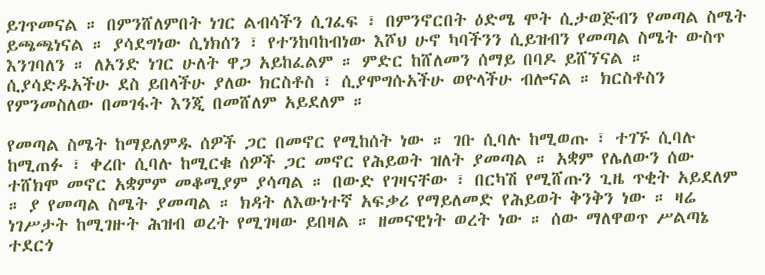ይገጥመናል ። በምንሸለምበት ነገር ልብሳችን ሲገፈፍ ፣ በምንኖርበት ዕድሜ ሞት ሲታወጅብን የመጣል ስሜት ይጫጫነናል ። ያሳደግነው ሲነክሰን ፣ የተንከባከብነው እሾህ ሁኖ ካባችንን ሲይዝብን የመጣል ስሜት ውስጥ እንገባለን ። ለአንድ ነገር ሁለት ዋጋ አይከፈልም ። ምድር ከሸለመን ሰማይ በባዶ ይሸኘናል ። ሲያሳድዱአችሁ ደስ ይበላችሁ ያለው ክርስቶስ ፣ ሲያሞግሱአችሁ ወዮላችሁ ብሎናል ። ክርስቶስን የምንመስለው በመገፋት እንጂ በመሸለም አይደለም ።

የመጣል ስሜት ከማይለምዱ ሰዎች ጋር በመኖር የሚከሰት ነው ። ገቡ ሲባሉ ከሚወጡ ፣ ተገኙ ሲባሉ ከሚጠፉ ፣ ቀረቡ ሲባሉ ከሚርቁ ሰዎች ጋር መኖር የሕይወት ዝለት ያመጣል ። አቋም የሌለውን ሰው ተሸክሞ መኖር አቋምም መቆሚያም ያሳጣል ። በውድ የገዛናቸው ፣ በርካሽ የሚሸጡን ጊዜ ጥቂት አይደለም ። ያ የመጣል ስሜት ያመጣል ። ክዳት ለእውነተኛ አፍቃሪ የማይለመድ የሕይወት ቅንቅን ነው ። ዛሬ ነገሥታት ከሚገዙት ሕዝብ ወረት የሚገዛው ይበዛል ። ዘመናዊነት ወረት ነው ። ሰው ማለዋወጥ ሥልጣኔ ተደርጎ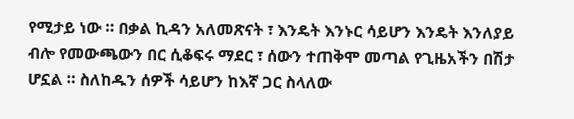የሚታይ ነው ። በቃል ኪዳን አለመጽናት ፣ እንዴት እንኑር ሳይሆን እንዴት እንለያይ ብሎ የመውጫውን በር ሲቆፍሩ ማደር ፣ ሰውን ተጠቅሞ መጣል የጊዜአችን በሽታ ሆኗል ። ስለከዱን ሰዎች ሳይሆን ከእኛ ጋር ስላለው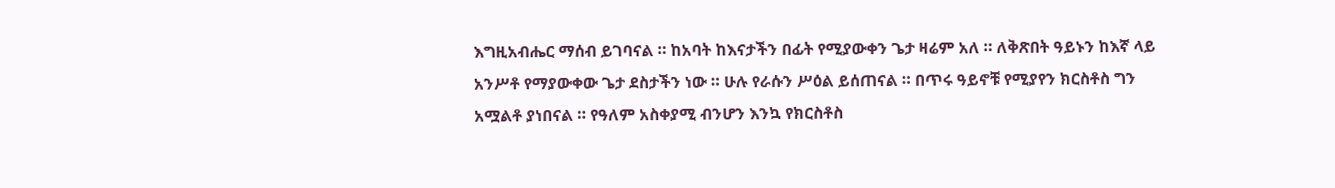እግዚአብሔር ማሰብ ይገባናል ። ከአባት ከእናታችን በፊት የሚያውቀን ጌታ ዛሬም አለ ። ለቅጽበት ዓይኑን ከእኛ ላይ አንሥቶ የማያውቀው ጌታ ደስታችን ነው ። ሁሉ የራሱን ሥዕል ይሰጠናል ። በጥሩ ዓይኖቹ የሚያየን ክርስቶስ ግን አሟልቶ ያነበናል ። የዓለም አስቀያሚ ብንሆን እንኳ የክርስቶስ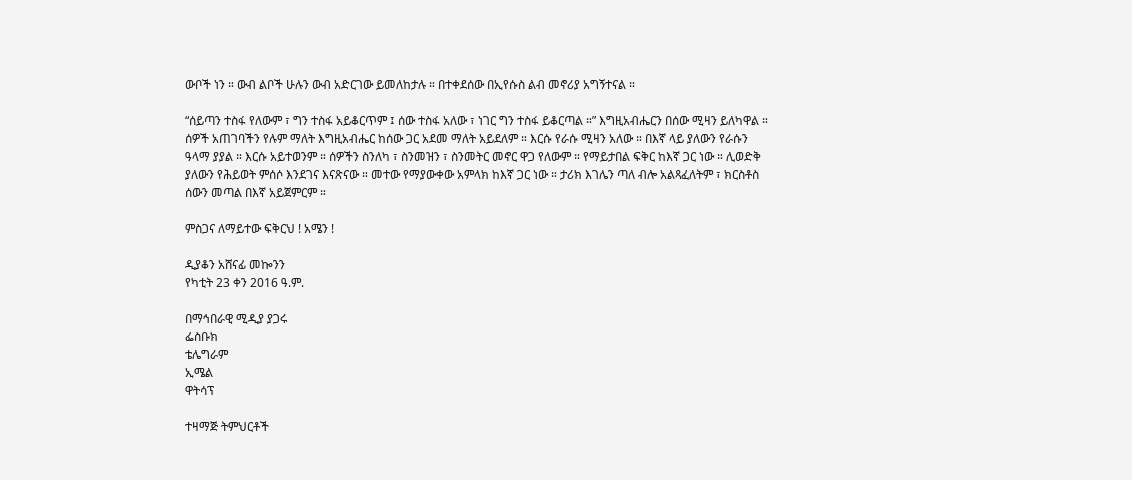ውቦች ነን ። ውብ ልቦች ሁሉን ውብ አድርገው ይመለከታሉ ። በተቀደሰው በኢየሱስ ልብ መኖሪያ አግኝተናል ።

“ሰይጣን ተስፋ የለውም ፣ ግን ተስፋ አይቆርጥም ፤ ሰው ተስፋ አለው ፣ ነገር ግን ተስፋ ይቆርጣል ።” እግዚአብሔርን በሰው ሚዛን ይለካዋል ። ሰዎች አጠገባችን የሉም ማለት እግዚአብሔር ከሰው ጋር አደመ ማለት አይደለም ። እርሱ የራሱ ሚዛን አለው ። በእኛ ላይ ያለውን የራሱን ዓላማ ያያል ። እርሱ አይተወንም ። ሰዎችን ስንለካ ፣ ስንመዝን ፣ ስንመትር መኖር ዋጋ የለውም ። የማይታበል ፍቅር ከእኛ ጋር ነው ። ሊወድቅ ያለውን የሕይወት ምሰሶ እንደገና እናጽናው ። መተው የማያውቀው አምላክ ከእኛ ጋር ነው ። ታሪክ እገሌን ጣለ ብሎ አልጻፈለትም ፣ ክርስቶስ ሰውን መጣል በእኛ አይጀምርም ።

ምስጋና ለማይተው ፍቅርህ ! አሜን !

ዲያቆን አሸናፊ መኰንን
የካቲት 23 ቀን 2016 ዓ.ም.

በማኅበራዊ ሚዲያ ያጋሩ
ፌስቡክ
ቴሌግራም
ኢሜል
ዋትሳፕ

ተዛማጅ ትምህርቶች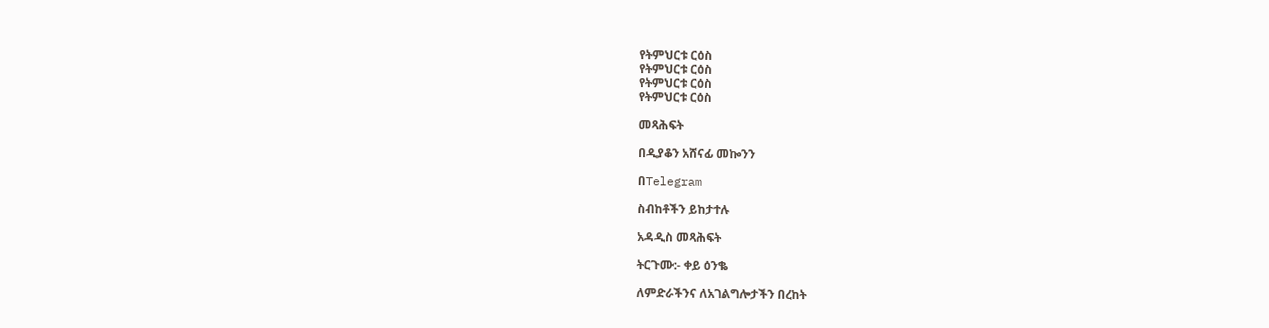የትምህርቱ ርዕስ
የትምህርቱ ርዕስ
የትምህርቱ ርዕስ
የትምህርቱ ርዕስ

መጻሕፍት

በዲያቆን አሸናፊ መኰንን

በTelegram

ስብከቶችን ይከታተሉ

አዳዲስ መጻሕፍት

ትርጉሙ:- ቀይ ዕንቈ

ለምድራችንና ለአገልግሎታችን በረከት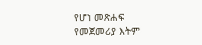የሆነ መጽሐፍ
የመጀመሪያ እትም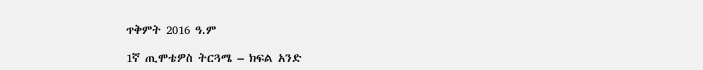ጥቅምት 2016 ዓ.ም

1ኛ ጢሞቴዎስ ትርጓሜ – ክፍል አንድ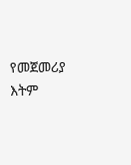የመጀመሪያ እትም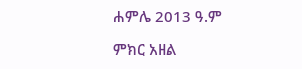ሐምሌ 2013 ዓ.ም

ምክር አዘል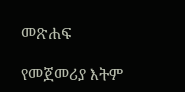መጽሐፍ

የመጀመሪያ እትም